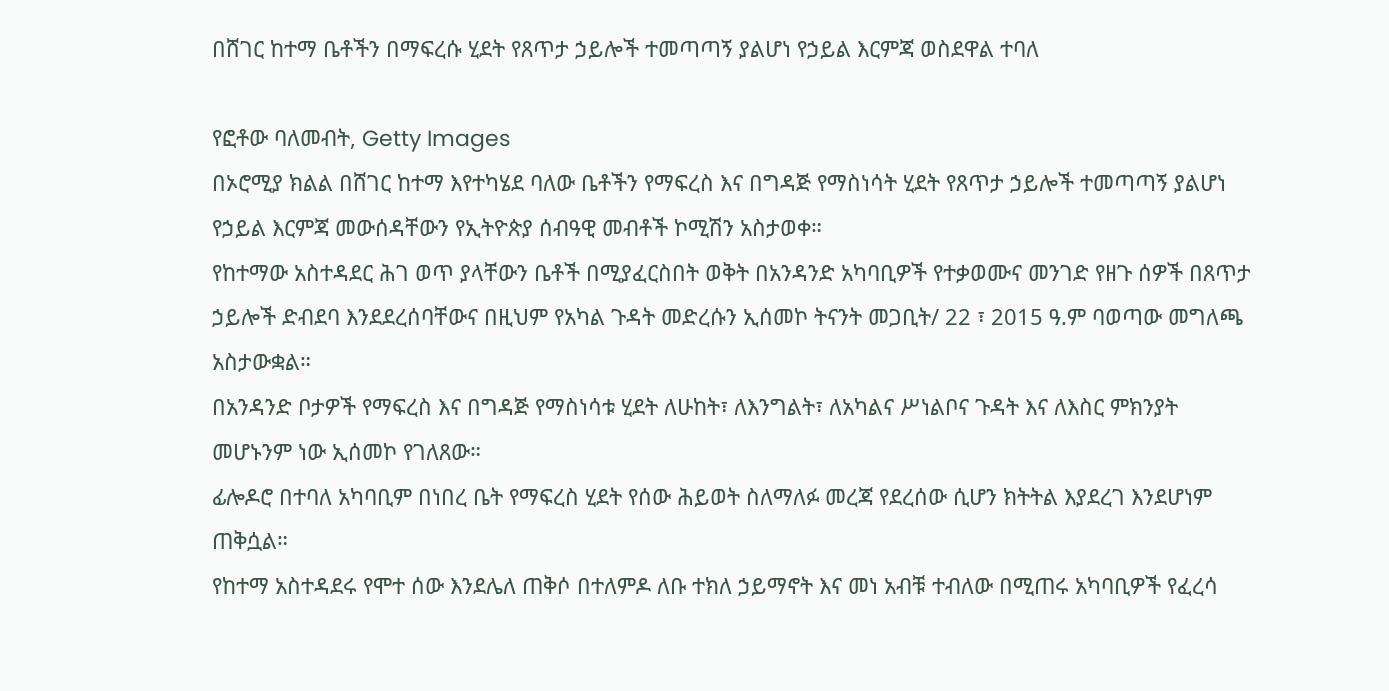በሸገር ከተማ ቤቶችን በማፍረሱ ሂደት የጸጥታ ኃይሎች ተመጣጣኝ ያልሆነ የኃይል እርምጃ ወስደዋል ተባለ

የፎቶው ባለመብት, Getty Images
በኦሮሚያ ክልል በሸገር ከተማ እየተካሄደ ባለው ቤቶችን የማፍረስ እና በግዳጅ የማስነሳት ሂደት የጸጥታ ኃይሎች ተመጣጣኝ ያልሆነ የኃይል እርምጃ መውሰዳቸውን የኢትዮጵያ ሰብዓዊ መብቶች ኮሚሽን አስታወቀ።
የከተማው አስተዳደር ሕገ ወጥ ያላቸውን ቤቶች በሚያፈርስበት ወቅት በአንዳንድ አካባቢዎች የተቃወሙና መንገድ የዘጉ ሰዎች በጸጥታ ኃይሎች ድብደባ እንደደረሰባቸውና በዚህም የአካል ጉዳት መድረሱን ኢሰመኮ ትናንት መጋቢት/ 22 ፣ 2015 ዓ.ም ባወጣው መግለጫ አስታውቋል።
በአንዳንድ ቦታዎች የማፍረስ እና በግዳጅ የማስነሳቱ ሂደት ለሁከት፣ ለእንግልት፣ ለአካልና ሥነልቦና ጉዳት እና ለእስር ምክንያት መሆኑንም ነው ኢሰመኮ የገለጸው።
ፊሎዶሮ በተባለ አካባቢም በነበረ ቤት የማፍረስ ሂደት የሰው ሕይወት ስለማለፉ መረጃ የደረሰው ሲሆን ክትትል እያደረገ እንደሆነም ጠቅሷል።
የከተማ አስተዳደሩ የሞተ ሰው እንደሌለ ጠቅሶ በተለምዶ ለቡ ተክለ ኃይማኖት እና መነ አብቹ ተብለው በሚጠሩ አካባቢዎች የፈረሳ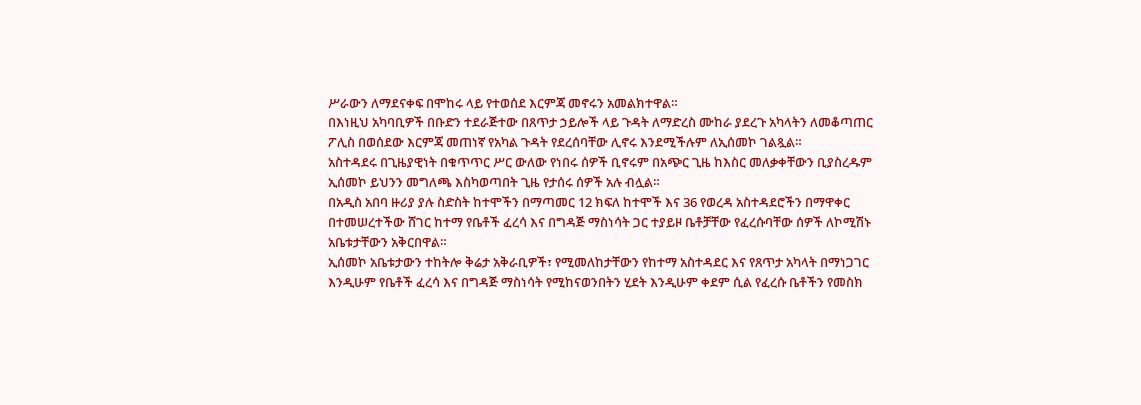ሥራውን ለማደናቀፍ በሞከሩ ላይ የተወሰደ እርምጃ መኖሩን አመልክተዋል።
በእነዚህ አካባቢዎች በቡድን ተደራጅተው በጸጥታ ኃይሎች ላይ ጉዳት ለማድረስ ሙከራ ያደረጉ አካላትን ለመቆጣጠር ፖሊስ በወሰደው እርምጃ መጠነኛ የአካል ጉዳት የደረሰባቸው ሊኖሩ እንደሚችሉም ለኢሰመኮ ገልጿል።
አስተዳደሩ በጊዜያዊነት በቁጥጥር ሥር ውለው የነበሩ ሰዎች ቢኖሩም በአጭር ጊዜ ከእስር መለቃቀቸውን ቢያስረዱም ኢሰመኮ ይህንን መግለጫ እስካወጣበት ጊዜ የታሰሩ ሰዎች አሉ ብሏል።
በአዲስ አበባ ዙሪያ ያሉ ስድስት ከተሞችን በማጣመር 12 ክፍለ ከተሞች እና 36 የወረዳ አስተዳደሮችን በማዋቀር በተመሠረተችው ሸገር ከተማ የቤቶች ፈረሳ እና በግዳጅ ማስነሳት ጋር ተያይዞ ቤቶቻቸው የፈረሱባቸው ሰዎች ለኮሚሽኑ አቤቱታቸውን አቅርበዋል።
ኢሰመኮ አቤቱታውን ተከትሎ ቅሬታ አቅራቢዎች፣ የሚመለከታቸውን የከተማ አስተዳደር እና የጸጥታ አካላት በማነጋገር እንዲሁም የቤቶች ፈረሳ እና በግዳጅ ማስነሳት የሚከናወንበትን ሂደት እንዲሁም ቀደም ሲል የፈረሱ ቤቶችን የመስክ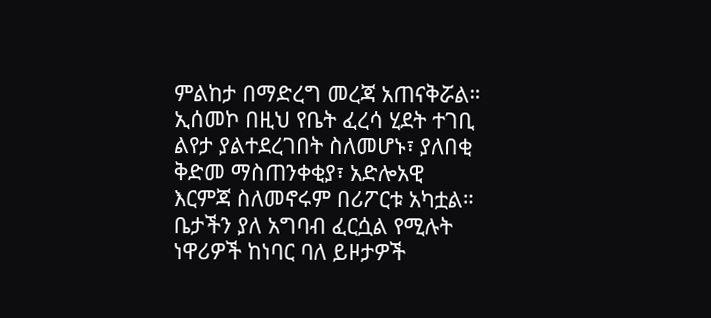ምልከታ በማድረግ መረጃ አጠናቅሯል።
ኢሰመኮ በዚህ የቤት ፈረሳ ሂደት ተገቢ ልየታ ያልተደረገበት ስለመሆኑ፣ ያለበቂ ቅድመ ማስጠንቀቂያ፣ አድሎአዊ እርምጃ ስለመኖሩም በሪፖርቱ አካቷል።
ቤታችን ያለ አግባብ ፈርሷል የሚሉት ነዋሪዎች ከነባር ባለ ይዞታዎች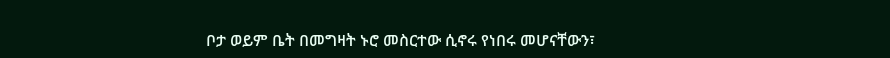ቦታ ወይም ቤት በመግዛት ኑሮ መስርተው ሲኖሩ የነበሩ መሆናቸውን፣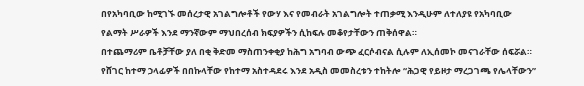በየአካባቢው ከሚገኙ መሰረታዊ አገልግሎቶች የውሃ እና የመብራት አገልግሎት ተጠቃሚ እንዲሁም ለተለያዩ የአካባቢው የልማት ሥራዎች እንደ ማንኛውም ማህበረሰብ ክፍያዎችን ሲከፍሉ መቆየታቸውን ጠቅሰዋል።
በተጨማሪም ቤቶቻቸው ያለ በቂ ቅድመ ማስጠንቀቂያ ከሕግ አግባብ ውጭ ፈርሶብናል ሲሉም ለኢሰመኮ መናገራቸው ሰፍሯል።
የሸገር ከተማ ኃላፊዎች በበኩላቸው የከተማ አስተዳደሩ እንደ አዲስ መመስረቱን ተከትሎ “ሕጋዊ የይዞታ ማረጋገጫ የሌላቸውን”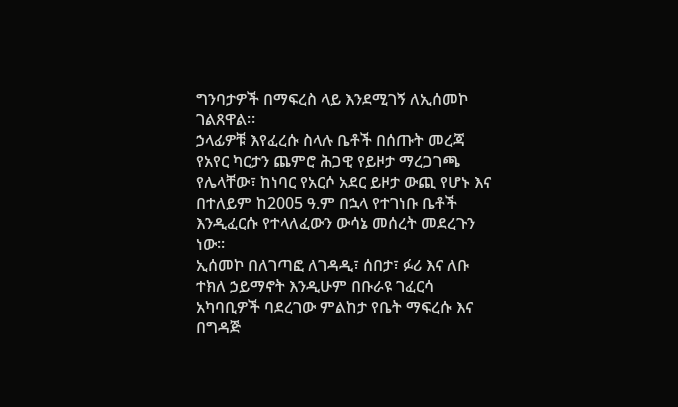ግንባታዎች በማፍረስ ላይ እንደሚገኝ ለኢሰመኮ ገልጸዋል።
ኃላፊዎቹ እየፈረሱ ስላሉ ቤቶች በሰጡት መረጃ የአየር ካርታን ጨምሮ ሕጋዊ የይዞታ ማረጋገጫ የሌላቸው፣ ከነባር የአርሶ አደር ይዞታ ውጪ የሆኑ እና በተለይም ከ2005 ዓ.ም በኋላ የተገነቡ ቤቶች እንዲፈርሱ የተላለፈውን ውሳኔ መሰረት መደረጉን ነው።
ኢሰመኮ በለገጣፎ ለገዳዲ፣ ሰበታ፣ ፉሪ እና ለቡ ተክለ ኃይማኖት እንዲሁም በቡራዩ ገፈርሳ አካባቢዎች ባደረገው ምልከታ የቤት ማፍረሱ እና በግዳጅ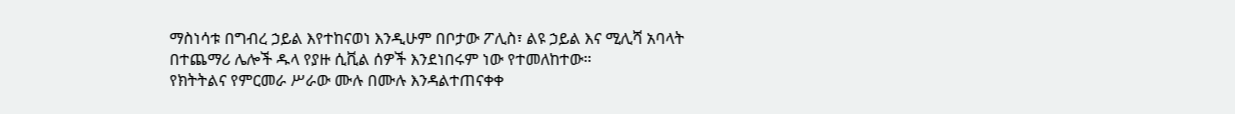ማስነሳቱ በግብረ ኃይል እየተከናወነ እንዲሁም በቦታው ፖሊስ፣ ልዩ ኃይል እና ሚሊሻ አባላት በተጨማሪ ሌሎች ዱላ የያዙ ሲቪል ሰዎች እንደነበሩም ነው የተመለከተው።
የክትትልና የምርመራ ሥራው ሙሉ በሙሉ እንዳልተጠናቀቀ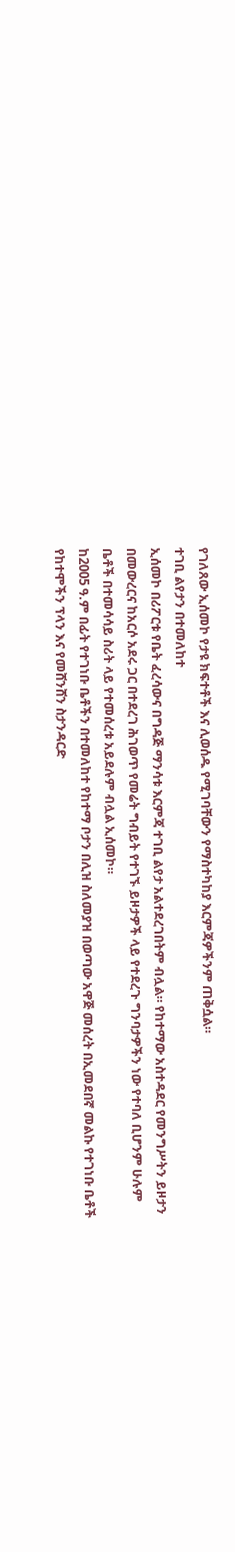የገለጸው ኢሰመኮ የታዩ ክፍተቶች እና ሊወሰዱ የሚገባቸውን የማስተካከያ እርምጃዎችንም ጠቅሷል።
ተገቢ ልየታን በተመለከተ
ኢሰመኮ በሪፖርቱ የቤት ፈረሳውና በግዳጅ ማንሳቱ እርምጃ ተገቢ ልየታ አልተደረገበትም ብሏል። የከተማው አስተዳደር የመንግሥትን ይዞታን በመውረርና ከአርሶ አደሩ ጋር በተደረገ ሕገወጥ የመሬት ግብይት የተገኙ ይዞታዎች ላይ የተደረጉ ግንባታዎችን ነው የተባለ ቢሆንም ሁሉም ቤቶች በተመሳሳይ ስሪት ላይ የተመሰረቱ አይደሉም ብሏል ኢሰመኮ።
ከ2005 ዓ.ም በፊት የተገነቡ ቤቶችን በተመለከተ የከተማ ቦታን በሊዝ ስለመያዝ በወጣው አዋጅ መሰረት በኢመደበኛ መልኩ የተገነቡ ቤቶች የከተሞችን ፕላን እና የመሸንሸን ስታንዳርድ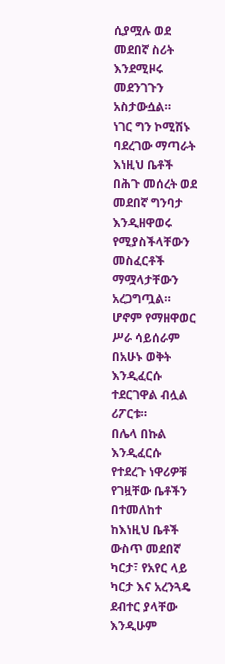ሲያሟሉ ወደ መደበኛ ስሪት እንደሚዞሩ መደንገጉን አስታውሷል።
ነገር ግን ኮሚሽኑ ባደረገው ማጣራት እነዚህ ቤቶች በሕጉ መሰረት ወደ መደበኛ ግንባታ እንዲዘዋወሩ የሚያስችላቸውን መስፈርቶች ማሟላታቸውን አረጋግጧል። ሆኖም የማዘዋወር ሥራ ሳይሰራም በአሁኑ ወቅት እንዲፈርሱ ተደርገዋል ብሏል ሪፖርቱ።
በሌላ በኩል እንዲፈርሱ የተደረጉ ነዋሪዎቹ የገዟቸው ቤቶችን በተመለከተ ከእነዚህ ቤቶች ውስጥ መደበኛ ካርታ፣ የአየር ላይ ካርታ እና አረንጓዴ ደብተር ያላቸው እንዲሁም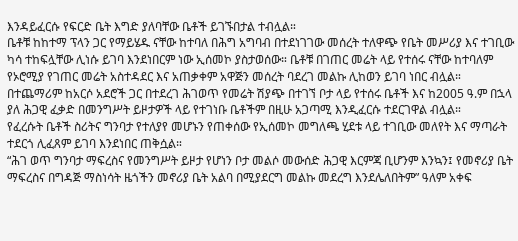እንዳይፈርሱ የፍርድ ቤት እግድ ያለባቸው ቤቶች ይገኙበታል ተብሏል።
ቤቶቹ ከከተማ ፕላን ጋር የማይሄዱ ናቸው ከተባለ በሕግ አግባብ በተደነገገው መሰረት ተለዋጭ የቤት መሥሪያ እና ተገቢው ካሳ ተከፍሏቸው ሊነሱ ይገባ እንደነበርም ነው ኢሰመኮ ያስታወሰው። ቤቶቹ በገጠር መሬት ላይ የተሰሩ ናቸው ከተባለም የኦሮሚያ የገጠር መሬት አስተዳደር እና አጠቃቀም አዋጅን መሰረት ባደረገ መልኩ ሊከወን ይገባ ነበር ብሏል።
በተጨማሪም ከአርሶ አደሮች ጋር በተደረገ ሕገወጥ የመሬት ሽያጭ በተገኘ ቦታ ላይ የተሰሩ ቤቶች እና ከ2005 ዓ.ም በኋላ ያለ ሕጋዊ ፈቃድ በመንግሥት ይዞታዎች ላይ የተገነቡ ቤቶችም በዚሁ አጋጣሚ እንዲፈርሱ ተደርገዋል ብሏል።
የፈረሱት ቤቶች ስሪትና ግንባታ የተለያየ መሆኑን የጠቀሰው የኢሰመኮ መግለጫ ሂደቱ ላይ ተገቢው መለየት እና ማጣራት ተደርጎ ሊፈጸም ይገባ እንደነበር ጠቅሷል።
“ሕገ ወጥ ግንባታ ማፍረስና የመንግሥት ይዞታ የሆነን ቦታ መልሶ መውሰድ ሕጋዊ እርምጃ ቢሆንም እንኳን፤ የመኖሪያ ቤት ማፍረስና በግዳጅ ማስነሳት ዜጎችን መኖሪያ ቤት አልባ በሚያደርግ መልኩ መደረግ እንደሌለበትም” ዓለም አቀፍ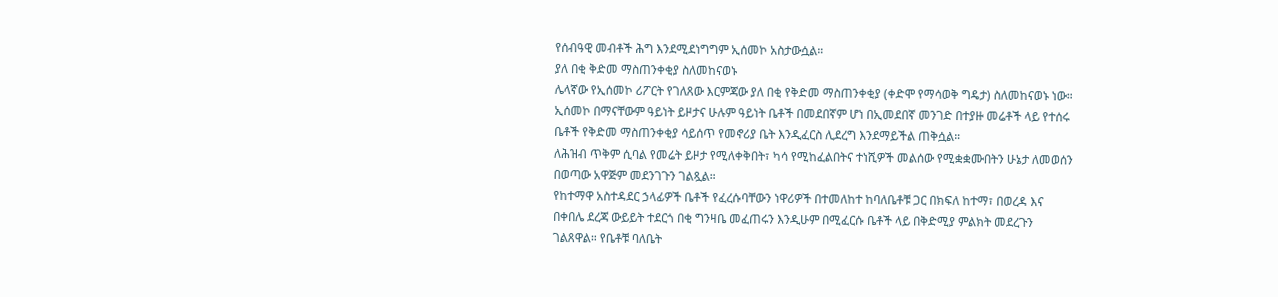የሰብዓዊ መብቶች ሕግ እንደሚደነግግም ኢሰመኮ አስታውሷል።
ያለ በቂ ቅድመ ማስጠንቀቂያ ስለመከናወኑ
ሌላኛው የኢሰመኮ ሪፖርት የገለጸው እርምጃው ያለ በቂ የቅድመ ማስጠንቀቂያ (ቀድሞ የማሳወቅ ግዴታ) ስለመከናወኑ ነው።
ኢሰመኮ በማናቸውም ዓይነት ይዞታና ሁሉም ዓይነት ቤቶች በመደበኛም ሆነ በኢመደበኛ መንገድ በተያዙ መሬቶች ላይ የተሰሩ ቤቶች የቅድመ ማስጠንቀቂያ ሳይሰጥ የመኖሪያ ቤት እንዲፈርስ ሊደረግ እንደማይችል ጠቅሷል።
ለሕዝብ ጥቅም ሲባል የመሬት ይዞታ የሚለቀቅበት፣ ካሳ የሚከፈልበትና ተነሺዎች መልሰው የሚቋቋሙበትን ሁኔታ ለመወሰን በወጣው አዋጅም መደንገጉን ገልጿል።
የከተማዋ አስተዳደር ኃላፊዎች ቤቶች የፈረሱባቸውን ነዋሪዎች በተመለከተ ከባለቤቶቹ ጋር በክፍለ ከተማ፣ በወረዳ እና በቀበሌ ደረጃ ውይይት ተደርጎ በቂ ግንዛቤ መፈጠሩን እንዲሁም በሚፈርሱ ቤቶች ላይ በቅድሚያ ምልክት መደረጉን ገልጸዋል። የቤቶቹ ባለቤት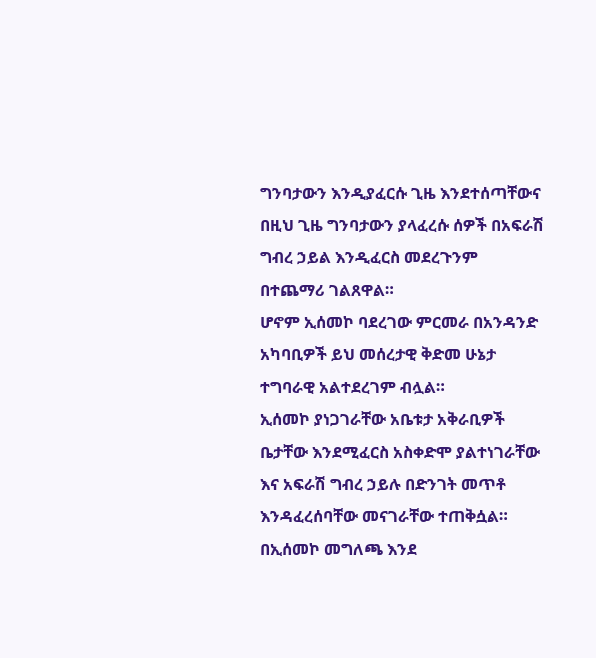ግንባታውን እንዲያፈርሱ ጊዜ እንደተሰጣቸውና በዚህ ጊዜ ግንባታውን ያላፈረሱ ሰዎች በአፍራሽ ግብረ ኃይል እንዲፈርስ መደረጉንም በተጨማሪ ገልጸዋል።
ሆኖም ኢሰመኮ ባደረገው ምርመራ በአንዳንድ አካባቢዎች ይህ መሰረታዊ ቅድመ ሁኔታ ተግባራዊ አልተደረገም ብሏል።
ኢሰመኮ ያነጋገራቸው አቤቱታ አቅራቢዎች ቤታቸው እንደሚፈርስ አስቀድሞ ያልተነገራቸው እና አፍራሽ ግብረ ኃይሉ በድንገት መጥቶ እንዳፈረሰባቸው መናገራቸው ተጠቅሷል።
በኢሰመኮ መግለጫ እንደ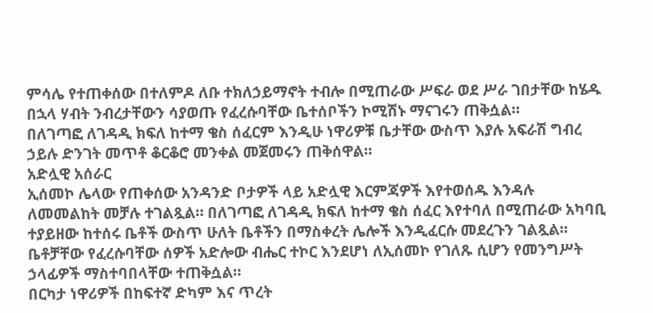ምሳሌ የተጠቀሰው በተለምዶ ለቡ ተክለኃይማኖት ተብሎ በሚጠራው ሥፍራ ወደ ሥራ ገበታቸው ከሄዱ በኋላ ሃብት ንብረታቸውን ሳያወጡ የፈረሱባቸው ቤተሰቦችን ኮሚሽኑ ማናገሩን ጠቅሷል።
በለገጣፎ ለገዳዲ ክፍለ ከተማ ቄስ ሰፈርም እንዲሁ ነዋሪዎቹ ቤታቸው ውስጥ እያሉ አፍራሽ ግብረ ኃይሉ ድንገት መጥቶ ቆርቆሮ መንቀል መጀመሩን ጠቅሰዋል።
አድሏዊ አሰራር
ኢሰመኮ ሌላው የጠቀሰው አንዳንድ ቦታዎች ላይ አድሏዊ እርምጃዎች እየተወሰዱ እንዳሉ ለመመልከት መቻሉ ተገልጿል። በለገጣፎ ለገዳዲ ክፍለ ከተማ ቄስ ሰፈር እየተባለ በሚጠራው አካባቢ ተያይዘው ከተሰሩ ቤቶች ውስጥ ሁለት ቤቶችን በማስቀረት ሌሎች እንዲፈርሱ መደረጉን ገልጿል። ቤቶቻቸው የፈረሱባቸው ሰዎች አድሎው ብሔር ተኮር እንደሆነ ለኢሰመኮ የገለጹ ሲሆን የመንግሥት ኃላፊዎች ማስተባበላቸው ተጠቅሷል።
በርካታ ነዋሪዎች በከፍተኛ ድካም እና ጥረት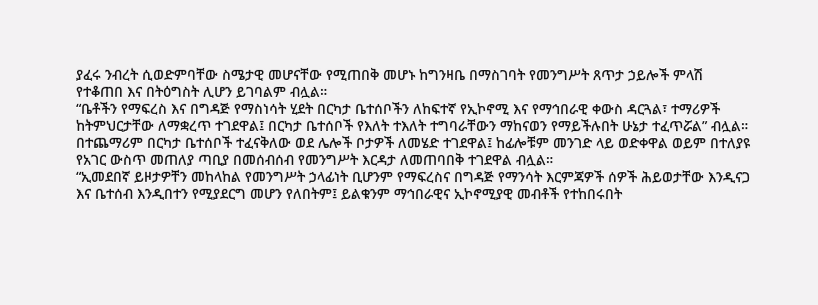ያፈሩ ንብረት ሲወድምባቸው ስሜታዊ መሆናቸው የሚጠበቅ መሆኑ ከግንዛቤ በማስገባት የመንግሥት ጸጥታ ኃይሎች ምላሽ የተቆጠበ እና በትዕግስት ሊሆን ይገባልም ብሏል።
“ቤቶችን የማፍረስ እና በግዳጅ የማስነሳት ሂደት በርካታ ቤተሰቦችን ለከፍተኛ የኢኮኖሚ እና የማኅበራዊ ቀውስ ዳርጓል፣ ተማሪዎች ከትምህርታቸው ለማቋረጥ ተገደዋል፤ በርካታ ቤተሰቦች የእለት ተእለት ተግባራቸውን ማከናወን የማይችሉበት ሁኔታ ተፈጥሯል” ብሏል።
በተጨማሪም በርካታ ቤተሰቦች ተፈናቅለው ወደ ሌሎች ቦታዎች ለመሄድ ተገደዋል፤ ከፊሎቹም መንገድ ላይ ወድቀዋል ወይም በተለያዩ የአገር ውስጥ መጠለያ ጣቢያ በመሰብሰብ የመንግሥት እርዳታ ለመጠባበቅ ተገደዋል ብሏል።
“ኢመደበኛ ይዞታዎቸን መከላከል የመንግሥት ኃላፊነት ቢሆንም የማፍረስና በግዳጅ የማንሳት እርምጃዎች ሰዎች ሕይወታቸው እንዲናጋ እና ቤተሰብ እንዲበተን የሚያደርግ መሆን የለበትም፤ ይልቁንም ማኅበራዊና ኢኮኖሚያዊ መብቶች የተከበሩበት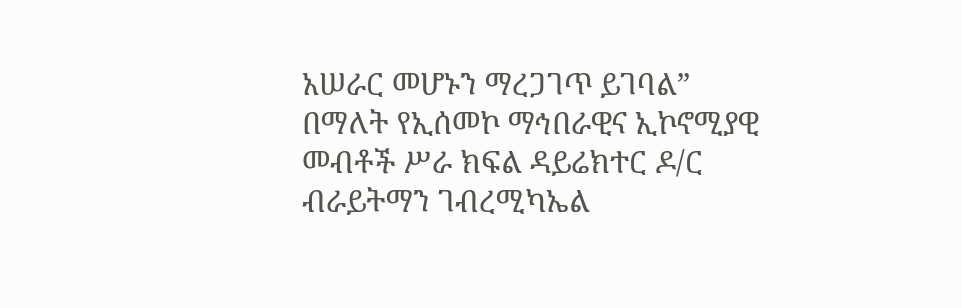አሠራር መሆኑን ማረጋገጥ ይገባል” በማለት የኢሰመኮ ማኅበራዊና ኢኮኖሚያዊ መብቶች ሥራ ክፍል ዳይሬክተር ዶ/ር ብራይትማን ገብረሚካኤል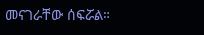መናገራቸው ሰፍሯል።